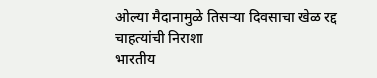ओल्या मैदानामुळे तिसऱ्या दिवसाचा खेळ रद्द
चाहत्यांची निराशा
भारतीय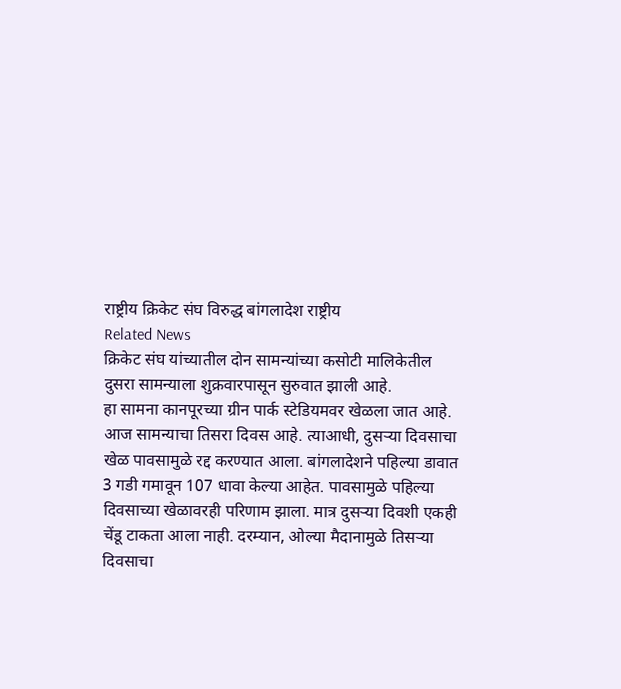राष्ट्रीय क्रिकेट संघ विरुद्ध बांगलादेश राष्ट्रीय
Related News
क्रिकेट संघ यांच्यातील दोन सामन्यांच्या कसोटी मालिकेतील
दुसरा सामन्याला शुक्रवारपासून सुरुवात झाली आहे.
हा सामना कानपूरच्या ग्रीन पार्क स्टेडियमवर खेळला जात आहे.
आज सामन्याचा तिसरा दिवस आहे. त्याआधी, दुसऱ्या दिवसाचा
खेळ पावसामुळे रद्द करण्यात आला. बांगलादेशने पहिल्या डावात
3 गडी गमावून 107 धावा केल्या आहेत. पावसामुळे पहिल्या
दिवसाच्या खेळावरही परिणाम झाला. मात्र दुसऱ्या दिवशी एकही
चेंडू टाकता आला नाही. दरम्यान, ओल्या मैदानामुळे तिसऱ्या
दिवसाचा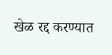खेळ रद्द करण्यात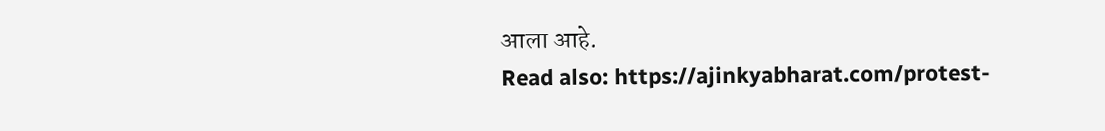आला आहे.
Read also: https://ajinkyabharat.com/protest-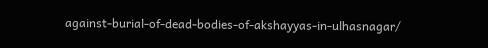against-burial-of-dead-bodies-of-akshayyas-in-ulhasnagar/